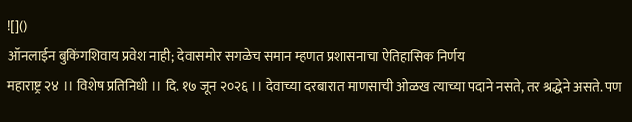![]()
ऑनलाईन बुकिंगशिवाय प्रवेश नाही; देवासमोर सगळेच समान म्हणत प्रशासनाचा ऐतिहासिक निर्णय
महाराष्ट्र २४ ।। विशेष प्रतिनिधी ।। दि. १७ जून २०२६ ।। देवाच्या दरबारात माणसाची ओळख त्याच्या पदाने नसते, तर श्रद्धेने असते. पण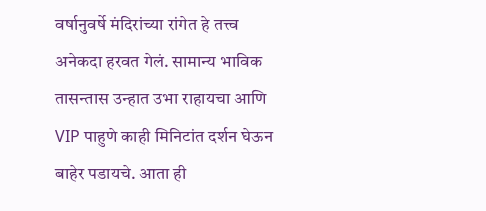वर्षानुवर्षे मंदिरांच्या रांगेत हे तत्त्व अनेकदा हरवत गेलं. सामान्य भाविक तासन्तास उन्हात उभा राहायचा आणि VIP पाहुणे काही मिनिटांत दर्शन घेऊन बाहेर पडायचे. आता ही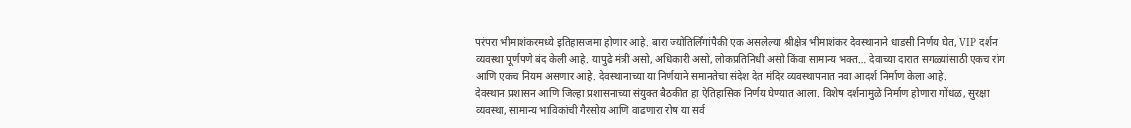परंपरा भीमाशंकरमध्ये इतिहासजमा होणार आहे. बारा ज्योतिर्लिंगांपैकी एक असलेल्या श्रीक्षेत्र भीमाशंकर देवस्थानाने धाडसी निर्णय घेत, VIP दर्शन व्यवस्था पूर्णपणे बंद केली आहे. यापुढे मंत्री असो, अधिकारी असो, लोकप्रतिनिधी असो किंवा सामान्य भक्त… देवाच्या दारात सगळ्यांसाठी एकच रांग आणि एकच नियम असणार आहे. देवस्थानाच्या या निर्णयाने समानतेचा संदेश देत मंदिर व्यवस्थापनात नवा आदर्श निर्माण केला आहे.
देवस्थान प्रशासन आणि जिल्हा प्रशासनाच्या संयुक्त बैठकीत हा ऐतिहासिक निर्णय घेण्यात आला. विशेष दर्शनामुळे निर्माण होणारा गोंधळ, सुरक्षा व्यवस्था, सामान्य भाविकांची गैरसोय आणि वाढणारा रोष या सर्व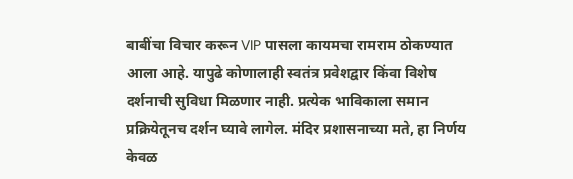बाबींचा विचार करून VIP पासला कायमचा रामराम ठोकण्यात आला आहे. यापुढे कोणालाही स्वतंत्र प्रवेशद्वार किंवा विशेष दर्शनाची सुविधा मिळणार नाही. प्रत्येक भाविकाला समान प्रक्रियेतूनच दर्शन घ्यावे लागेल. मंदिर प्रशासनाच्या मते, हा निर्णय केवळ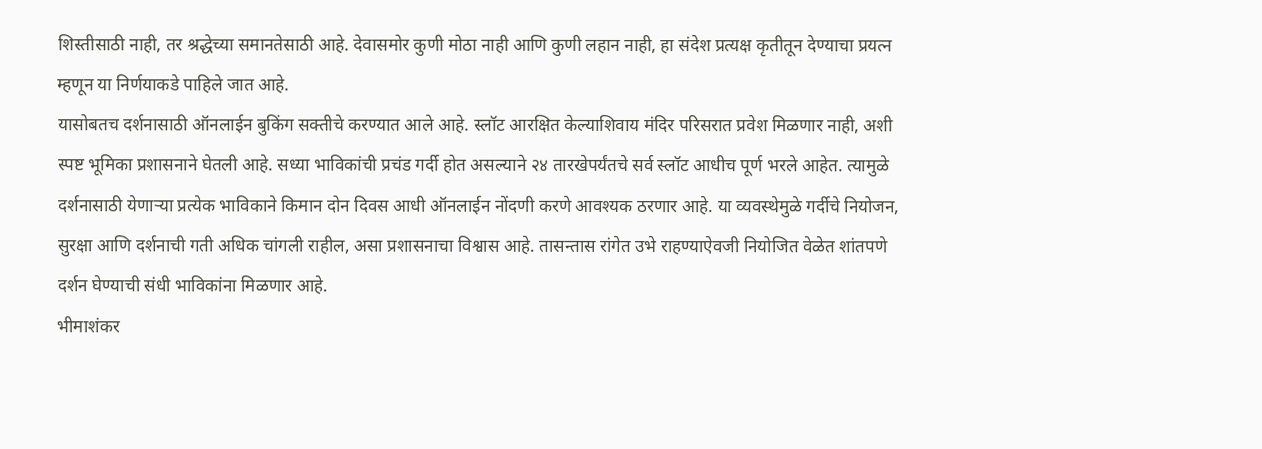शिस्तीसाठी नाही, तर श्रद्धेच्या समानतेसाठी आहे. देवासमोर कुणी मोठा नाही आणि कुणी लहान नाही, हा संदेश प्रत्यक्ष कृतीतून देण्याचा प्रयत्न म्हणून या निर्णयाकडे पाहिले जात आहे.
यासोबतच दर्शनासाठी ऑनलाईन बुकिंग सक्तीचे करण्यात आले आहे. स्लॉट आरक्षित केल्याशिवाय मंदिर परिसरात प्रवेश मिळणार नाही, अशी स्पष्ट भूमिका प्रशासनाने घेतली आहे. सध्या भाविकांची प्रचंड गर्दी होत असल्याने २४ तारखेपर्यंतचे सर्व स्लॉट आधीच पूर्ण भरले आहेत. त्यामुळे दर्शनासाठी येणाऱ्या प्रत्येक भाविकाने किमान दोन दिवस आधी ऑनलाईन नोंदणी करणे आवश्यक ठरणार आहे. या व्यवस्थेमुळे गर्दीचे नियोजन, सुरक्षा आणि दर्शनाची गती अधिक चांगली राहील, असा प्रशासनाचा विश्वास आहे. तासन्तास रांगेत उभे राहण्याऐवजी नियोजित वेळेत शांतपणे दर्शन घेण्याची संधी भाविकांना मिळणार आहे.
भीमाशंकर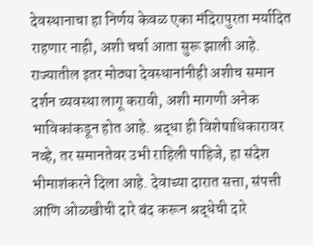देवस्थानाचा हा निर्णय केवळ एका मंदिरापुरता मर्यादित राहणार नाही, अशी चर्चा आता सुरू झाली आहे. राज्यातील इतर मोठ्या देवस्थानांनीही अशीच समान दर्शन व्यवस्था लागू करावी, अशी मागणी अनेक भाविकांकडून होत आहे. श्रद्धा ही विशेषाधिकारावर नव्हे, तर समानतेवर उभी राहिली पाहिजे, हा संदेश भीमाशंकरने दिला आहे. देवाच्या दारात सत्ता, संपत्ती आणि ओळखीची दारे बंद करून श्रद्धेची दारे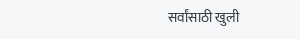सर्वांसाठी खुली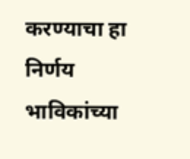करण्याचा हा निर्णय भाविकांच्या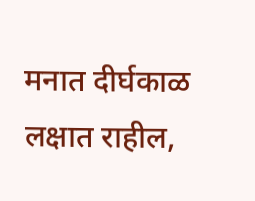मनात दीर्घकाळ लक्षात राहील,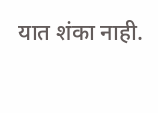यात शंका नाही.